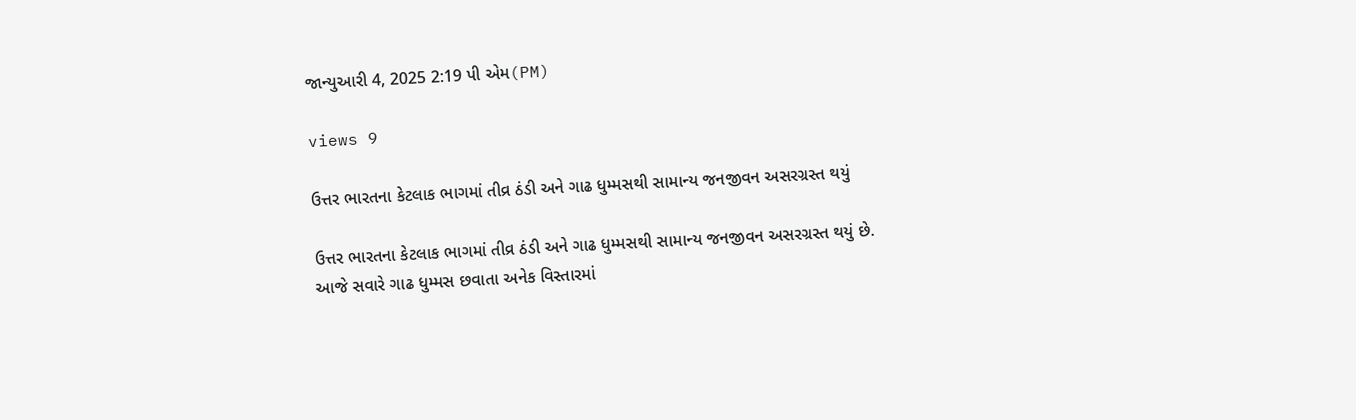જાન્યુઆરી 4, 2025 2:19 પી એમ(PM)

views 9

ઉત્તર ભારતના કેટલાક ભાગમાં તીવ્ર ઠંડી અને ગાઢ ધુમ્મસથી સામાન્ય જનજીવન અસરગ્રસ્ત થયું

ઉત્તર ભારતના કેટલાક ભાગમાં તીવ્ર ઠંડી અને ગાઢ ધુમ્મસથી સામાન્ય જનજીવન અસરગ્રસ્ત થયું છે. આજે સવારે ગાઢ ધુમ્મસ છવાતા અનેક વિસ્તારમાં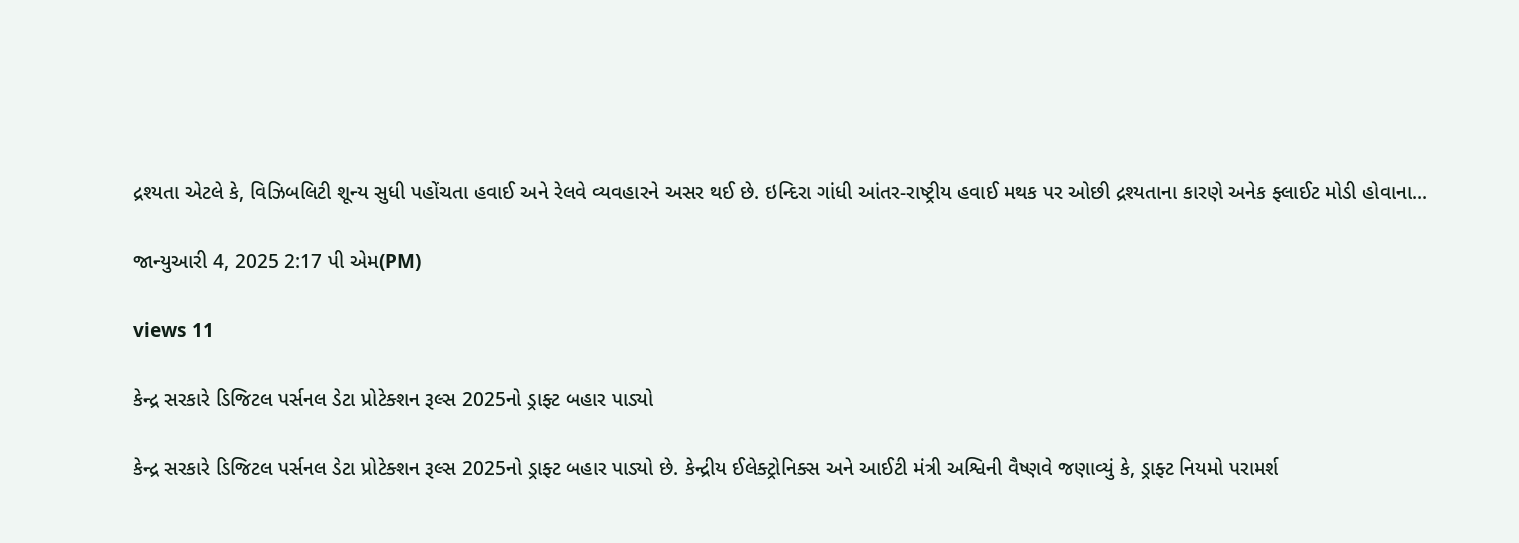દ્રશ્યતા એટલે કે, વિઝિબલિટી શૂન્ય સુધી પહોંચતા હવાઈ અને રેલવે વ્યવહારને અસર થઈ છે. ઇન્દિરા ગાંધી આંતર-રાષ્ટ્રીય હવાઈ મથક પર ઓછી દ્રશ્યતાના કારણે અનેક ફ્લાઈટ મોડી હોવાના...

જાન્યુઆરી 4, 2025 2:17 પી એમ(PM)

views 11

કેન્દ્ર સરકારે ડિજિટલ પર્સનલ ડેટા પ્રોટેક્શન રૂલ્સ 2025નો ડ્રાફ્ટ બહાર પાડ્યો

કેન્દ્ર સરકારે ડિજિટલ પર્સનલ ડેટા પ્રોટેક્શન રૂલ્સ 2025નો ડ્રાફ્ટ બહાર પાડ્યો છે. કેન્દ્રીય ઈલેક્ટ્રોનિક્સ અને આઈટી મંત્રી અશ્વિની વૈષ્ણવે જણાવ્યું કે, ડ્રાફ્ટ નિયમો પરામર્શ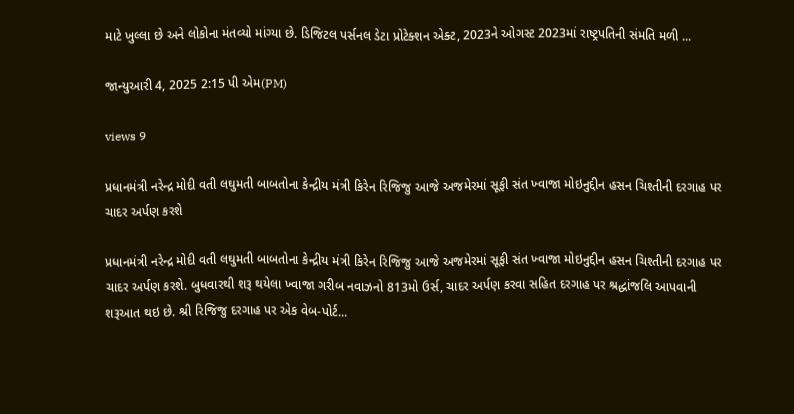માટે ખુલ્લા છે અને લોકોના મંતવ્યો માંગ્યા છે. ડિજિટલ પર્સનલ ડેટા પ્રોટેક્શન એક્ટ, 2023ને ઓગસ્ટ 2023માં રાષ્ટ્રપતિની સંમતિ મળી ...

જાન્યુઆરી 4, 2025 2:15 પી એમ(PM)

views 9

પ્રધાનમંત્રી નરેન્દ્ર મોદી વતી લઘુમતી બાબતોના કેન્દ્રીય મંત્રી કિરેન રિજિજુ આજે અજમેરમાં સૂફી સંત ખ્વાજા મોઇનુદ્દીન હસન ચિશ્તીની દરગાહ પર ચાદર અર્પણ કરશે

પ્રધાનમંત્રી નરેન્દ્ર મોદી વતી લઘુમતી બાબતોના કેન્દ્રીય મંત્રી કિરેન રિજિજુ આજે અજમેરમાં સૂફી સંત ખ્વાજા મોઇનુદ્દીન હસન ચિશ્તીની દરગાહ પર ચાદર અર્પણ કરશે. બુધવારથી શરૂ થયેલા ખ્વાજા ગરીબ નવાઝનો 813મો ઉર્સ, ચાદર અર્પણ કરવા સહિત દરગાહ પર શ્રદ્ધાંજલિ આપવાની શરૂઆત થઇ છે. શ્રી રિજિજુ દરગાહ પર એક વેબ-પોર્ટ...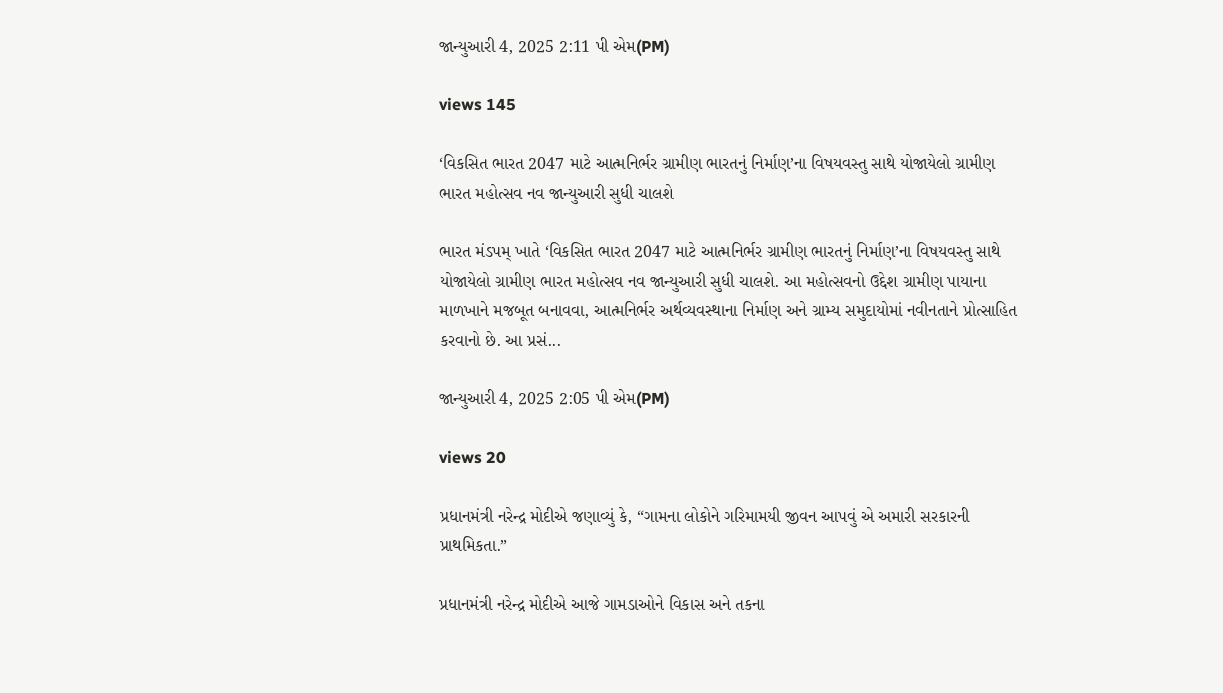જાન્યુઆરી 4, 2025 2:11 પી એમ(PM)

views 145

‘વિકસિત ભારત 2047 માટે આત્મનિર્ભર ગ્રામીણ ભારતનું નિર્માણ’ના વિષયવસ્તુ સાથે યોજાયેલો ગ્રામીણ ભારત મહોત્સવ નવ જાન્યુઆરી સુધી ચાલશે

ભારત મંડપમ્ ખાતે ‘વિકસિત ભારત 2047 માટે આત્મનિર્ભર ગ્રામીણ ભારતનું નિર્માણ’ના વિષયવસ્તુ સાથે યોજાયેલો ગ્રામીણ ભારત મહોત્સવ નવ જાન્યુઆરી સુધી ચાલશે. આ મહોત્સવનો ઉદ્દેશ ગ્રામીણ પાયાના માળખાને મજબૂત બનાવવા, આત્મનિર્ભર અર્થવ્યવસ્થાના નિર્માણ અને ગ્રામ્ય સમુદાયોમાં નવીનતાને પ્રોત્સાહિત કરવાનો છે. આ પ્રસં...

જાન્યુઆરી 4, 2025 2:05 પી એમ(PM)

views 20

પ્રધાનમંત્રી નરેન્દ્ર મોદીએ જણાવ્યું કે, “ગામના લોકોને ગરિમામયી જીવન આપવું એ અમારી સરકારની પ્રાથમિકતા.”

પ્રધાનમંત્રી નરેન્દ્ર મોદીએ આજે ગામડાઓને વિકાસ અને તકના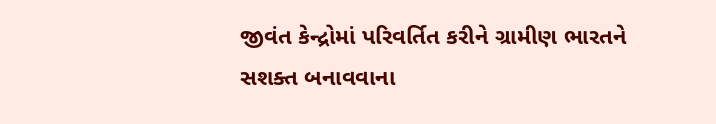જીવંત કેન્દ્રોમાં પરિવર્તિત કરીને ગ્રામીણ ભારતને સશક્ત બનાવવાના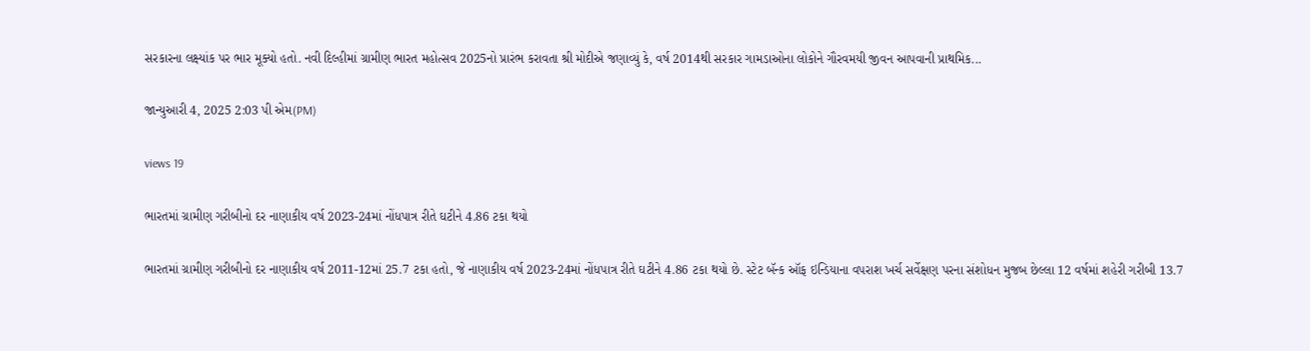સરકારના લક્ષ્યાંક પર ભાર મૂક્યો હતો. નવી દિલ્હીમાં ગ્રામીણ ભારત મહોત્સવ 2025નો પ્રારંભ કરાવતા શ્રી મોદીએ જણાવ્યું કે, વર્ષ 2014થી સરકાર ગામડાઓના લોકોને ગૌરવમયી જીવન આપવાની પ્રાથમિક...

જાન્યુઆરી 4, 2025 2:03 પી એમ(PM)

views 19

ભારતમાં ગ્રામીણ ગરીબીનો દર નાણાકીય વર્ષ 2023-24માં નોંધપાત્ર રીતે ઘટીને 4.86 ટકા થયો

ભારતમાં ગ્રામીણ ગરીબીનો દર નાણાકીય વર્ષ 2011-12માં 25.7 ટકા હતો, જે નાણાકીય વર્ષ 2023-24માં નોંધપાત્ર રીતે ઘટીને 4.86 ટકા થયો છે. સ્ટેટ બૅન્ક ઑફ ઇન્ડિયાના વપરાશ ખર્ચ સર્વેક્ષણ પરના સંશોધન મુજબ છેલ્લા 12 વર્ષમાં શહેરી ગરીબી 13.7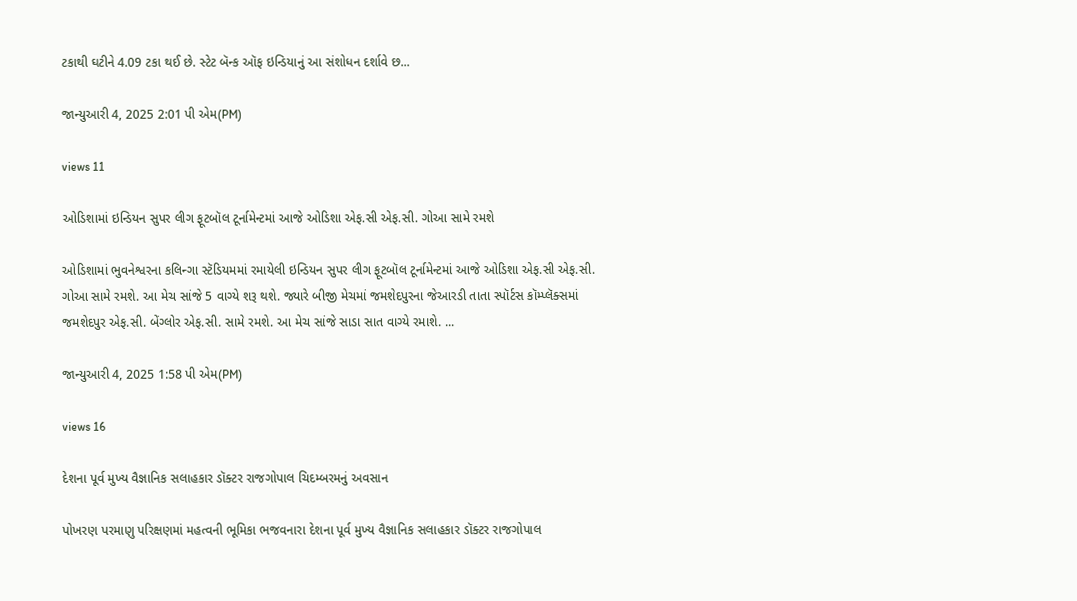ટકાથી ઘટીને 4.09 ટકા થઈ છે. સ્ટેટ બૅન્ક ઑફ ઇન્ડિયાનું આ સંશોધન દર્શાવે છ...

જાન્યુઆરી 4, 2025 2:01 પી એમ(PM)

views 11

ઓડિશામાં ઇન્ડિયન સુપર લીગ ફૂટબૉલ ટૂર્નામેન્ટમાં આજે ઓડિશા એફ.સી એફ.સી. ગોઆ સામે રમશે

ઓડિશામાં ભુવનેશ્વરના કલિન્ગા સ્ટૅડિયમમાં રમાયેલી ઇન્ડિયન સુપર લીગ ફૂટબૉલ ટૂર્નામેન્ટમાં આજે ઓડિશા એફ.સી એફ.સી. ગોઆ સામે રમશે. આ મેચ સાંજે 5 વાગ્યે શરૂ થશે. જ્યારે બીજી મેચમાં જમશેદપુરના જેઆરડી તાતા સ્પૉર્ટસ કૉમ્પ્લૅક્સમાં જમશેદપુર એફ.સી. બેંગ્લોર એફ.સી. સામે રમશે. આ મેચ સાંજે સાડા સાત વાગ્યે રમાશે. ...

જાન્યુઆરી 4, 2025 1:58 પી એમ(PM)

views 16

દેશના પૂર્વ મુખ્ય વૈજ્ઞાનિક સલાહકાર ડૉક્ટર રાજગોપાલ ચિદમ્બરમનું અવસાન

પોખરણ પરમાણુ પરિક્ષણમાં મહત્વની ભૂમિકા ભજવનારા દેશના પૂર્વ મુખ્ય વૈજ્ઞાનિક સલાહકાર ડૉક્ટર રાજગોપાલ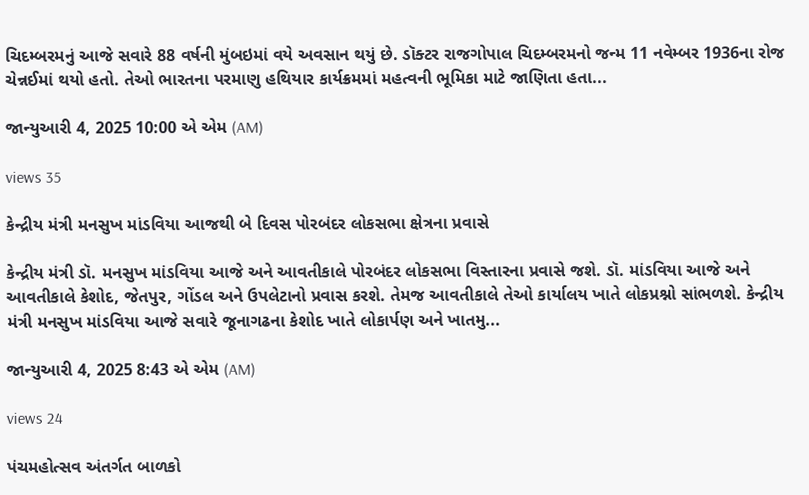ચિદમ્બરમનું આજે સવારે 88 વર્ષની મુંબઇમાં વયે અવસાન થયું છે. ડૉક્ટર રાજગોપાલ ચિદમ્બરમનો જન્મ 11 નવેમ્બર 1936ના રોજ ચેન્નઈમાં થયો હતો. તેઓ ભારતના પરમાણુ હથિયાર કાર્યક્રમમાં મહત્વની ભૂમિકા માટે જાણિતા હતા...

જાન્યુઆરી 4, 2025 10:00 એ એમ (AM)

views 35

કેન્દ્રીય મંત્રી મનસુખ માંડવિયા આજથી બે દિવસ પોરબંદર લોકસભા ક્ષેત્રના પ્રવાસે

કેન્દ્રીય મંત્રી ડૉ. મનસુખ માંડવિયા આજે અને આવતીકાલે પોરબંદર લોકસભા વિસ્તારના પ્રવાસે જશે. ડૉ. માંડવિયા આજે અને આવતીકાલે કેશોદ, જેતપુર, ગોંડલ અને ઉપલેટાનો પ્રવાસ કરશે. તેમજ આવતીકાલે તેઓ કાર્યાલય ખાતે લોકપ્રશ્નો સાંભળશે. કેન્દ્રીય મંત્રી મનસુખ માંડવિયા આજે સવારે જૂનાગઢના કેશોદ ખાતે લોકાર્પણ અને ખાતમુ...

જાન્યુઆરી 4, 2025 8:43 એ એમ (AM)

views 24

પંચમહોત્સવ અંતર્ગત બાળકો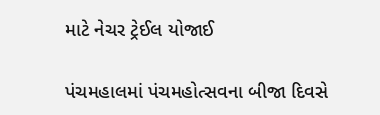માટે નેચર ટ્રેઈલ યોજાઈ

પંચમહાલમાં પંચમહોત્સવના બીજા દિવસે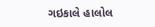ગઇકાલે હાલોલ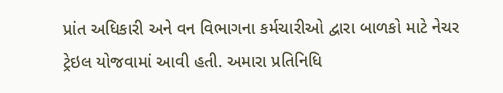પ્રાંત અધિકારી અને વન વિભાગના કર્મચારીઓ દ્વારા બાળકો માટે નેચર ટ્રેઇલ યોજવામાં આવી હતી. અમારા પ્રતિનિધિ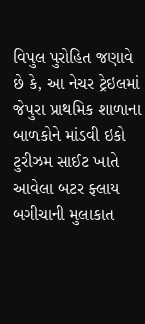વિપુલ પુરોહિત જણાવે છે કે, આ નેચર ટ્રેઇલમાં જેપુરા પ્રાથમિક શાળાના બાળકોને માંડવી ઇકો ટુરીઝમ સાઈટ ખાતે આવેલા બટર ફ્લાય બગીચાની મુલાકાત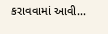કરાવવામાં આવી...